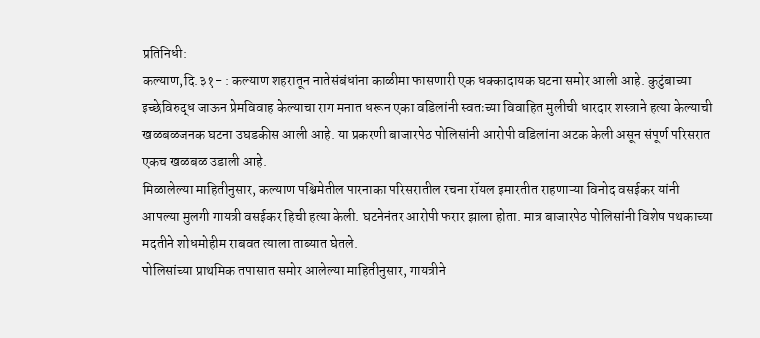प्रतिनिधी:
कल्याण,दि.३१- : कल्याण शहरातून नातेसंबंधांना काळीमा फासणारी एक धक्कादायक घटना समोर आली आहे. कुटुंबाच्या इच्छेविरुद्ध जाऊन प्रेमविवाह केल्याचा राग मनात धरून एका वडिलांनी स्वतःच्या विवाहित मुलीची धारदार शस्त्राने हत्या केल्याची खळबळजनक घटना उघडकीस आली आहे. या प्रकरणी बाजारपेठ पोलिसांनी आरोपी वडिलांना अटक केली असून संपूर्ण परिसरात एकच खळबळ उडाली आहे.
मिळालेल्या माहितीनुसार, कल्याण पश्चिमेतील पारनाका परिसरातील रचना रॉयल इमारतीत राहणाऱ्या विनोद वसईकर यांनी आपल्या मुलगी गायत्री वसईकर हिची हत्या केली. घटनेनंतर आरोपी फरार झाला होता. मात्र बाजारपेठ पोलिसांनी विशेष पथकाच्या मदतीने शोधमोहीम राबवत त्याला ताब्यात घेतले.
पोलिसांच्या प्राथमिक तपासात समोर आलेल्या माहितीनुसार, गायत्रीने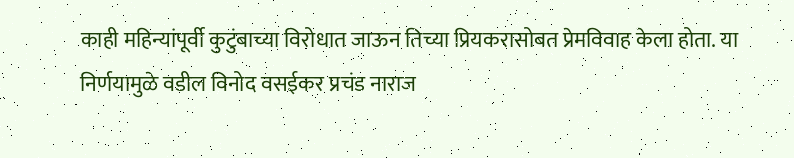काही महिन्यांपूर्वी कुटुंबाच्या विरोधात जाऊन तिच्या प्रियकरासोबत प्रेमविवाह केला होता. या निर्णयामुळे वडील विनोद वसईकर प्रचंड नाराज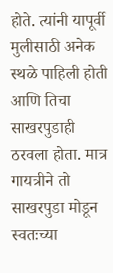होते. त्यांनी यापूर्वी मुलीसाठी अनेक स्थळे पाहिली होती आणि तिचा साखरपुडाही ठरवला होता. मात्र गायत्रीने तो साखरपुडा मोडून स्वतःच्या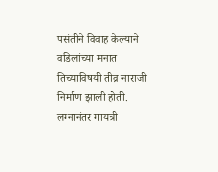पसंतीने विवाह केल्याने वडिलांच्या मनात तिच्याविषयी तीव्र नाराजी निर्माण झाली होती.
लग्नानंतर गायत्री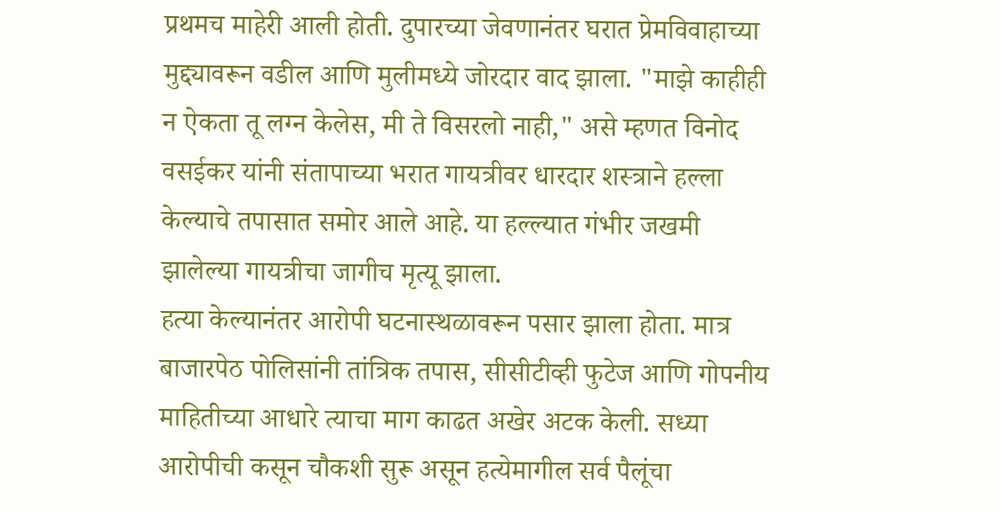प्रथमच माहेरी आली होती. दुपारच्या जेवणानंतर घरात प्रेमविवाहाच्या मुद्द्यावरून वडील आणि मुलीमध्ये जोरदार वाद झाला. "माझे काहीही न ऐकता तू लग्न केलेस, मी ते विसरलो नाही," असे म्हणत विनोद वसईकर यांनी संतापाच्या भरात गायत्रीवर धारदार शस्त्राने हल्ला केल्याचे तपासात समोर आले आहे. या हल्ल्यात गंभीर जखमी झालेल्या गायत्रीचा जागीच मृत्यू झाला.
हत्या केल्यानंतर आरोपी घटनास्थळावरून पसार झाला होता. मात्र बाजारपेठ पोलिसांनी तांत्रिक तपास, सीसीटीव्ही फुटेज आणि गोपनीय माहितीच्या आधारे त्याचा माग काढत अखेर अटक केली. सध्या आरोपीची कसून चौकशी सुरू असून हत्येमागील सर्व पैलूंचा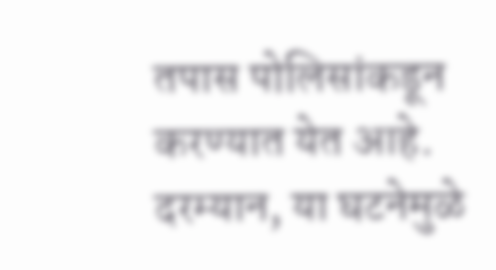तपास पोलिसांकडून करण्यात येत आहे.
दरम्यान, या घटनेमुळे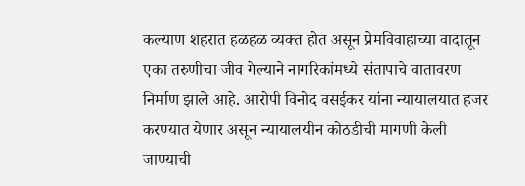कल्याण शहरात हळहळ व्यक्त होत असून प्रेमविवाहाच्या वादातून एका तरुणीचा जीव गेल्याने नागरिकांमध्ये संतापाचे वातावरण निर्माण झाले आहे. आरोपी विनोद वसईकर यांना न्यायालयात हजर करण्यात येणार असून न्यायालयीन कोठडीची मागणी केली जाण्याची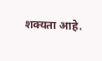शक्यता आहे.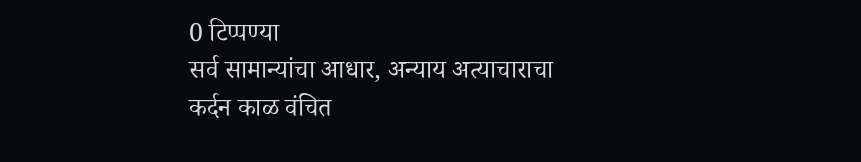0 टिप्पण्या
सर्व सामान्यांचा आधार, अन्याय अत्याचाराचा कर्दन काळ वंचित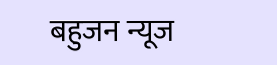बहुजन न्यूज